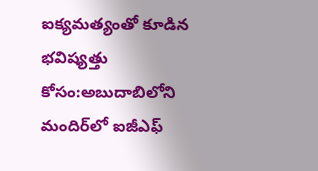ఐక్యమత్యంతో కూడిన భవిష్యత్తు కోసం:అబుదాబిలోని మందిర్‌లో ఐజీఎఫ్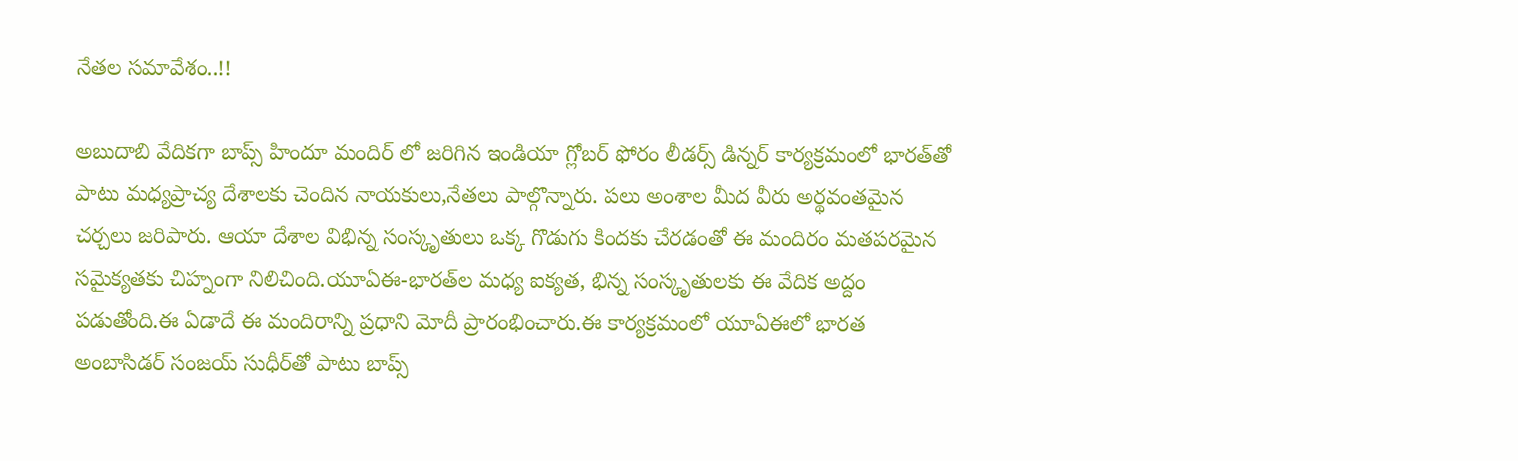నేతల సమావేశం..!!

అబుదాబి వేదికగా బాప్స్ హిందూ మందిర్ ‌లో జరిగిన ఇండియా గ్లోబర్ ఫోరం లీడర్స్ డిన్నర్ కార్యక్రమంలో భారత్‌తో పాటు మధ్యప్రాచ్య దేశాలకు చెందిన నాయకులు,నేతలు పాల్గొన్నారు. పలు అంశాల మీద వీరు అర్థవంతమైన చర్చలు జరిపారు. ఆయా దేశాల విభిన్న సంస్కృతులు ఒక్క గొడుగు కిందకు చేరడంతో ఈ మందిరం మతపరమైన సమైక్యతకు చిహ్నంగా నిలిచింది.యూఏఈ-భారత్‌ల మధ్య ఐక్యత, భిన్న సంస్కృతులకు ఈ వేదిక అద్దం పడుతోంది.ఈ ఏడాదే ఈ మందిరాన్ని ప్రధాని మోదీ ప్రారంభించారు.ఈ కార్యక్రమంలో యూఏఈలో భారత అంబాసిడర్ సంజయ్ సుధీర్‌తో పాటు బాప్స్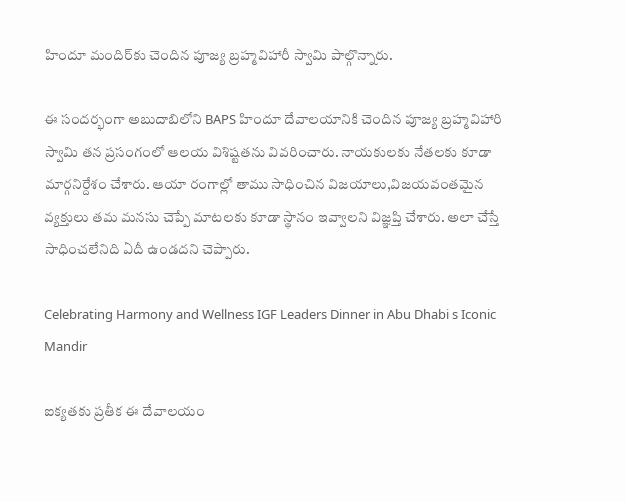హిందూ మందిర్‌కు చెందిన పూజ్య బ్రహ్మవిహారీ స్వామి పాల్గొన్నారు.

ఈ సందర్భంగా అబుదాబిలోని BAPS హిందూ దేవాలయానికి చెందిన పూజ్య బ్రహ్మవిహారి స్వామి తన ప్రసంగంలో ఆలయ విశిష్టతను వివరించారు. నాయకులకు నేతలకు కూడా మార్గనిర్దేశం చేశారు. ఆయా రంగాల్లో తాము సాధించిన విజయాలు,విజయవంతమైన వ్యక్తులు తమ మనసు చెప్పే మాటలకు కూడా స్థానం ఇవ్వాలని విజ్ఞప్తి చేశారు. అలా చేస్తే సాధించలేనిది ఏదీ ఉండదని చెప్పారు.

Celebrating Harmony and Wellness IGF Leaders Dinner in Abu Dhabi s Iconic Mandir

ఐక్యతకు ప్రతీక ఈ దేవాలయం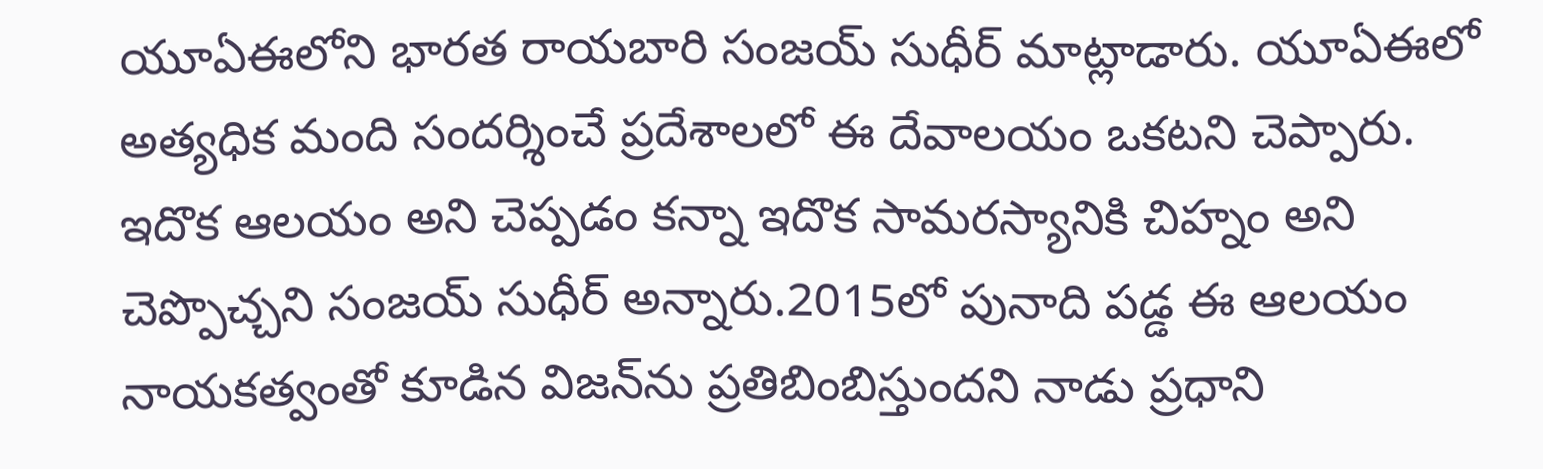యూఏఈలోని భారత రాయబారి సంజయ్ సుధీర్ మాట్లాడారు. యూఏఈలో అత్యధిక మంది సందర్శించే ప్రదేశాలలో ఈ దేవాలయం ఒకటని చెప్పారు. ఇదొక ఆలయం అని చెప్పడం కన్నా ఇదొక సామరస్యానికి చిహ్నం అని చెప్పొచ్చని సంజయ్ సుధీర్ అన్నారు.2015లో పునాది పడ్డ ఈ ఆలయం నాయకత్వంతో కూడిన విజన్‌ను ప్రతిబింబిస్తుందని నాడు ప్రధాని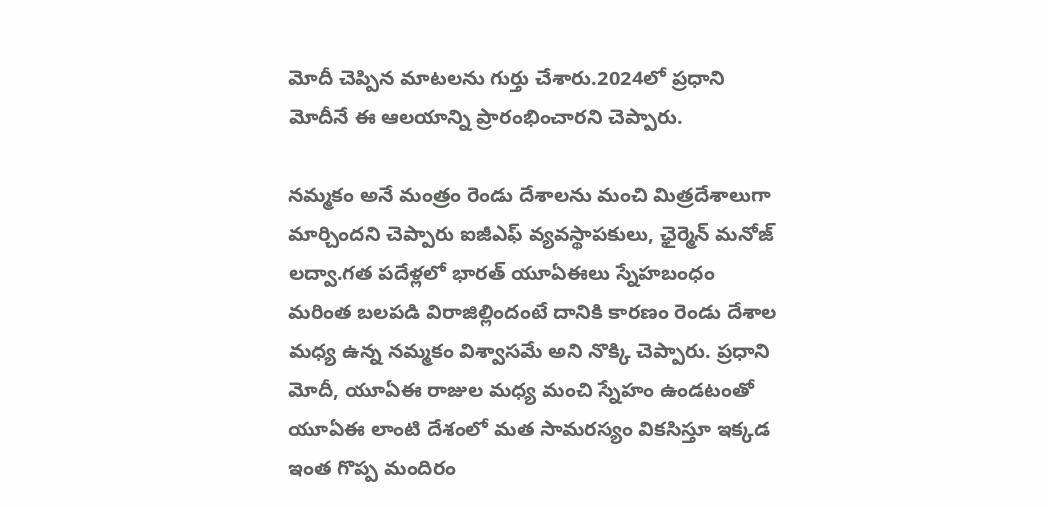మోదీ చెప్పిన మాటలను గుర్తు చేశారు.2024లో ప్రధాని మోదీనే ఈ ఆలయాన్ని ప్రారంభించారని చెప్పారు.

నమ్మకం అనే మంత్రం రెండు దేశాలను మంచి మిత్రదేశాలుగా మార్చిందని చెప్పారు ఐజీఎఫ్ వ్యవస్థాపకులు, ఛైర్మెన్ మనోజ్ లద్వా.గత పదేళ్లలో భారత్ యూఏఈలు స్నేహబంధం మరింత బలపడి విరాజిల్లిందంటే దానికి కారణం రెండు దేశాల మధ్య ఉన్న నమ్మకం విశ్వాసమే అని నొక్కి చెప్పారు. ప్రధాని మోదీ, యూఏఈ రాజుల మధ్య మంచి స్నేహం ఉండటంతో యూఏఈ లాంటి దేశంలో మత సామరస్యం వికసిస్తూ ఇక్కడ ఇంత గొప్ప మందిరం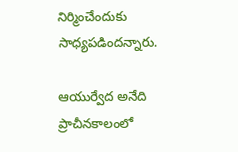నిర్మించేందుకు సాధ్యపడిందన్నారు.

ఆయుర్వేద అనేది ప్రాచీనకాలంలో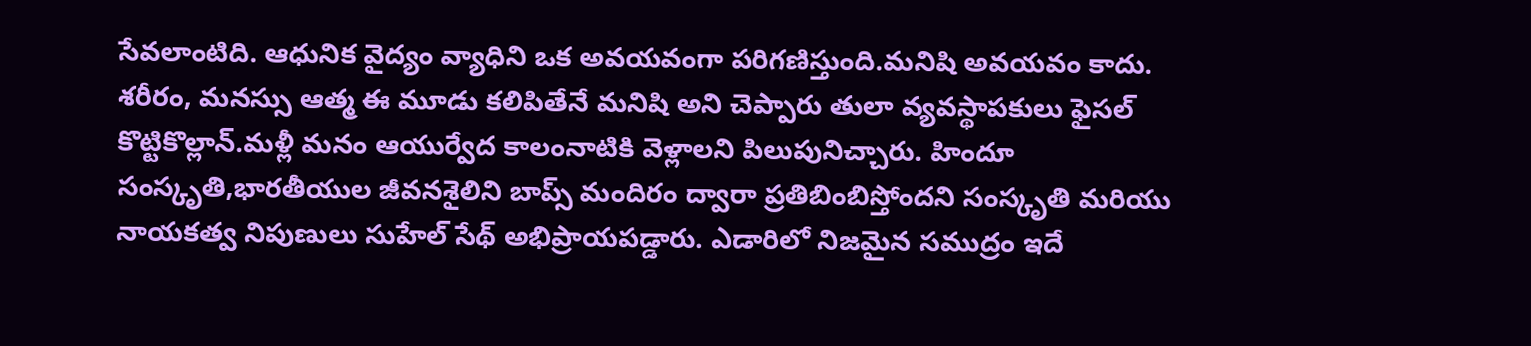సేవలాంటిది. ఆధునిక వైద్యం వ్యాధిని ఒక అవయవంగా పరిగణిస్తుంది.మనిషి అవయవం కాదు. శరీరం, మనస్సు ఆత్మ ఈ మూడు కలిపితేనే మనిషి అని చెప్పారు తులా వ్యవస్థాపకులు ఫైసల్ కొట్టికొల్లాన్.మళ్లీ మనం ఆయుర్వేద కాలంనాటికి వెళ్లాలని పిలుపునిచ్చారు. హిందూ సంస్కృతి,భారతీయుల జీవనశైలిని బాప్స్ మందిరం ద్వారా ప్రతిబింబిస్తోందని సంస్కృతి మరియు నాయకత్వ నిపుణులు సుహేల్ సేథ్ అభిప్రాయపడ్డారు. ఎడారిలో నిజమైన సముద్రం ఇదే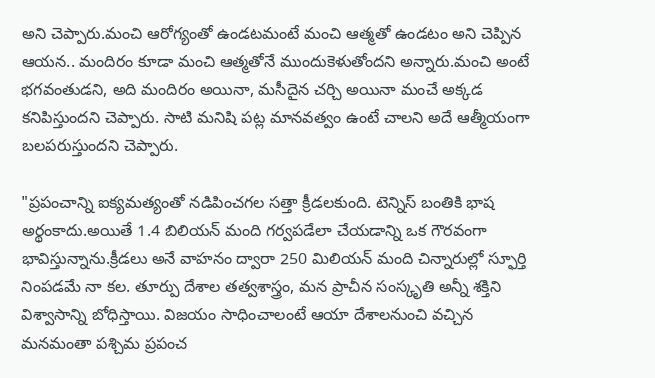అని చెప్పారు.మంచి ఆరోగ్యంతో ఉండటమంటే మంచి ఆత్మతో ఉండటం అని చెప్పిన ఆయన.. మందిరం కూడా మంచి ఆత్మతోనే ముందుకెళుతోందని అన్నారు.మంచి అంటే భగవంతుడని, అది మందిరం అయినా, మసీదైన చర్చి అయినా మంచే అక్కడ కనిపిస్తుందని చెప్పారు. సాటి మనిషి పట్ల మానవత్వం ఉంటే చాలని అదే ఆత్మీయంగా బలపరుస్తుందని చెప్పారు.

"ప్రపంచాన్ని ఐక్యమత్యంతో నడిపించగల సత్తా క్రీడలకుంది. టెన్నిస్ బంతికి భాష అర్థంకాదు.అయితే 1.4 బిలియన్ మంది గర్వపడేలా చేయడాన్ని ఒక గౌరవంగా భావిస్తున్నాను.క్రీడలు అనే వాహనం ద్వారా 250 మిలియన్ మంది చిన్నారుల్లో స్ఫూర్తి నింపడమే నా కల. తూర్పు దేశాల తత్వశాస్త్రం, మన ప్రాచీన సంస్కృతి అన్నీ శక్తిని విశ్వాసాన్ని బోధిస్తాయి. విజయం సాధించాలంటే ఆయా దేశాలనుంచి వచ్చిన మనమంతా పశ్చిమ ప్రపంచ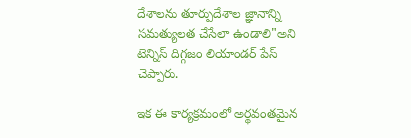దేశాలను తూర్పుదేశాల జ్ఞానాన్ని సమత్యులత చేసేలా ఉండాలి"అని టెన్నిస్ దిగ్గజం లియాండర్ పేస్ చెప్పారు.

ఇక ఈ కార్యక్రమంలో అర్థవంతమైన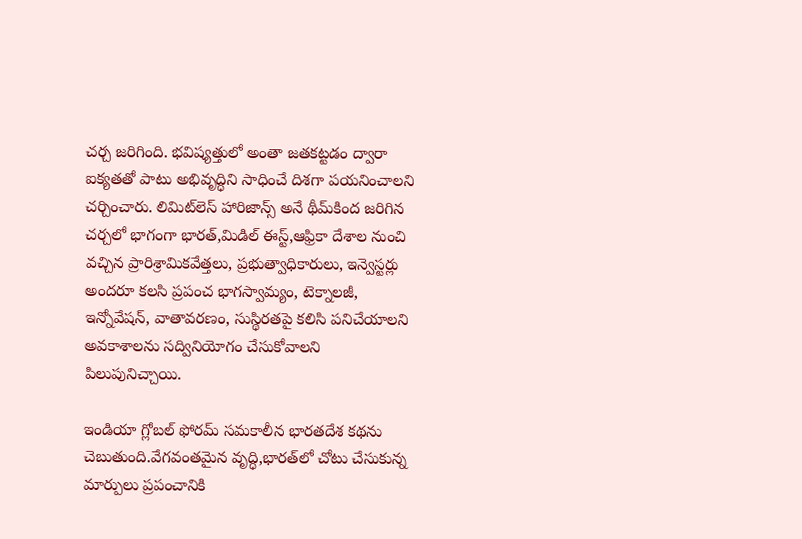చర్చ జరిగింది. భవిష్యత్తులో అంతా జతకట్టడం ద్వారా ఐక్యతతో పాటు అభివృద్ధిని సాధించే దిశగా పయనించాలని చర్చించారు. లిమిట్‌లెస్ హారిజాన్స్ అనే థీమ్‌కింద జరిగిన చర్చలో భాగంగా భారత్,మిడిల్ ఈస్ట్,ఆఫ్రికా దేశాల నుంచి వచ్చిన ప్రారిశ్రామికవేత్తలు, ప్రభుత్వాధికారులు, ఇన్వెస్టర్లు అందరూ కలసి ప్రపంచ భాగస్వామ్యం, టెక్నాలజీ, ఇన్నోవేషన్, వాతావరణం, సుస్థిరతపై కలిసి పనిచేయాలని అవకాశాలను సద్వినియోగం చేసుకోవాలని పిలుపునిచ్చాయి.

ఇండియా గ్లోబల్ ఫోరమ్ సమకాలీన భారతదేశ కథను చెబుతుంది.వేగవంతమైన వృద్ధి,భారత్‌లో చోటు చేసుకున్న మార్పులు ప్రపంచానికి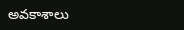అవకాశాలు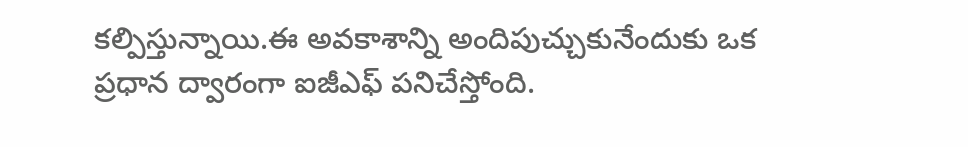కల్పిస్తున్నాయి.ఈ అవకాశాన్ని అందిపుచ్చుకునేందుకు ఒక ప్రధాన ద్వారంగా ఐజీఎఫ్ పనిచేస్తోంది.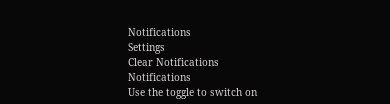Notifications
Settings
Clear Notifications
Notifications
Use the toggle to switch on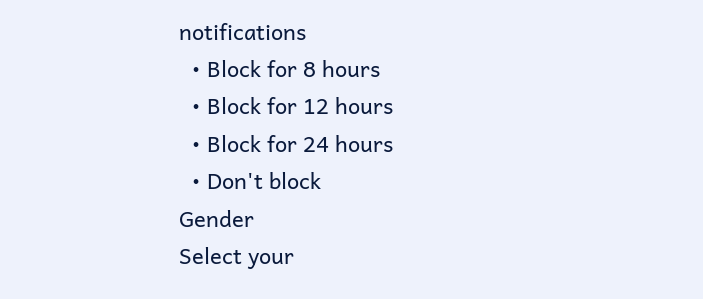notifications
  • Block for 8 hours
  • Block for 12 hours
  • Block for 24 hours
  • Don't block
Gender
Select your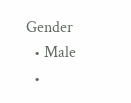Gender
  • Male
  •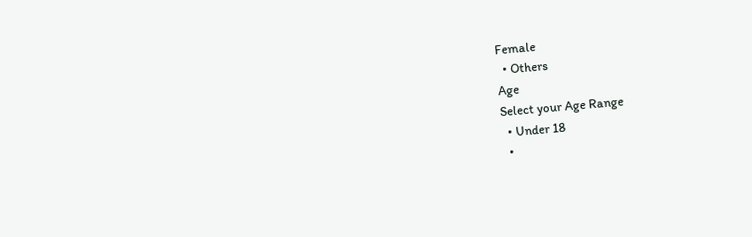Female
  • Others
Age
Select your Age Range
  • Under 18
  •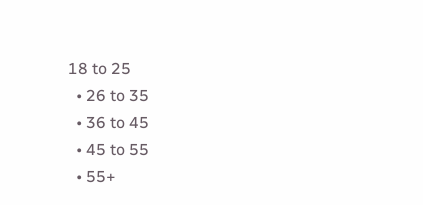18 to 25
  • 26 to 35
  • 36 to 45
  • 45 to 55
  • 55+